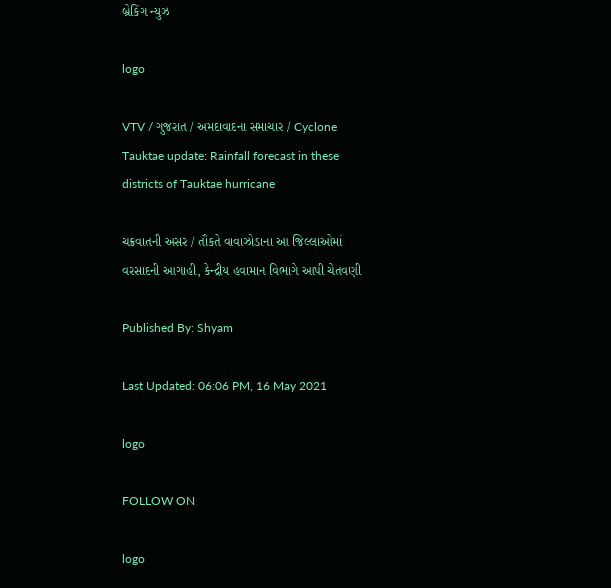બ્રેકિંગ ન્યુઝ

logo

VTV / ગુજરાત / અમદાવાદના સમાચાર / Cyclone Tauktae update: Rainfall forecast in these districts of Tauktae hurricane

ચક્રવાતની અસર / તૌકતે વાવાઝોડાના આ જિલ્લાઓમાં વરસાદની આગાહી, કેન્દ્રીય હવામાન વિભાગે આપી ચેતવણી

Published By: Shyam

Last Updated: 06:06 PM, 16 May 2021

logo

FOLLOW ON

logo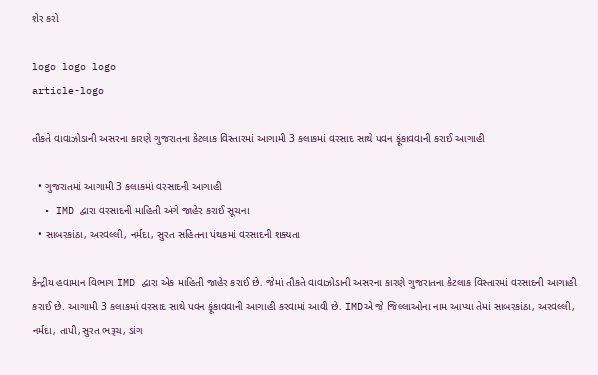શેર કરો

logo logo logo
article-logo

તૌકતે વાવાઝોડાની અસરના કારણે ગુજરાતના કેટલાક વિસ્તારમાં આગામી 3 કલાકમાં વરસાદ સાથે પવન ફૂંકાવવાની કરાઈ આગાહી

  • ગુજરાતમાં આગામી 3 કલાકમાં વરસાદની આગાહી
  • IMD દ્વારા વરસાદની માહિતી અંગે જાહેર કરાઈ સૂચના
  • સાબરકાંઠા, અરવલ્લી, નર્મદા, સુરત સહિતના પંથકમાં વરસાદની શક્યતા

કેન્દ્રીય હવામાન વિભાગ IMD દ્વારા એક માહિતી જાહેર કરાઈ છે. જેમાં તૌકતે વાવાઝોડાની અસરના કારણે ગુજરાતના કેટલાક વિસ્તારમાં વરસાદની આગાહી કરાઈ છે. આગામી 3 કલાકમાં વરસાદ સાથે પવન ફૂંકાવવાની આગાહી કરવામાં આવી છે. IMDએ જે જિલ્લાઓના નામ આપ્યા તેમાં સાબરકાંઠા, અરવલ્લી, નર્મદા, તાપી,સુરત ભરૂચ, ડાંગ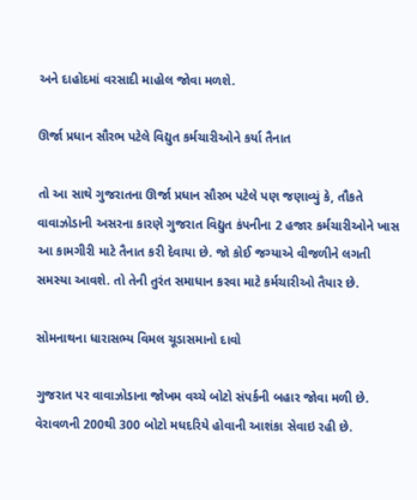અને દાહોદમાં વરસાદી માહોલ જોવા મળશે.

ઊર્જા પ્રધાન સૌરભ પટેલે વિદ્યુત કર્મચારીઓને કર્યા તૈનાત

તો આ સાથે ગુજરાતના ઊર્જા પ્રધાન સૌરભ પટેલે પણ જણાવ્યું કે, તૌકતે વાવાઝોડાની અસરના કારણે ગુજરાત વિદ્યુત કંપનીના 2 હજાર કર્મચારીઓને ખાસ આ કામગીરી માટે તૈનાત કરી દેવાયા છે. જો કોઈ જગ્યાએ વીજળીને લગતી સમસ્યા આવશે. તો તેની તુરંત સમાધાન કરવા માટે કર્મચારીઓ તૈયાર છે.

સોમનાથના ધારાસભ્ય વિમલ ચૂડાસમાનો દાવો

ગુજરાત પર વાવાઝોડાના જોખમ વચ્ચે બોટો સંપર્કની બહાર જોવા મળી છે. વેરાવળની 200થી 300 બોટો મધદરિયે હોવાની આશંકા સેવાઇ રહી છે.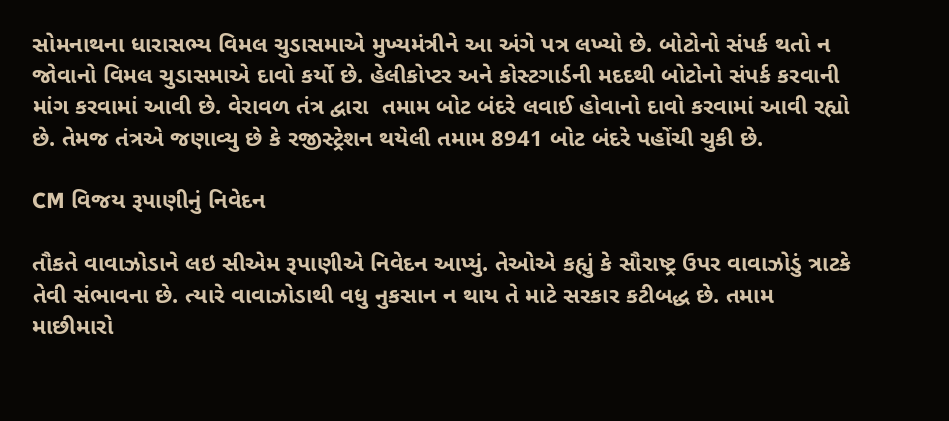સોમનાથના ધારાસભ્ય વિમલ ચુડાસમાએ મુખ્યમંત્રીને આ અંગે પત્ર લખ્યો છે. બોટોનો સંપર્ક થતો ન જોવાનો વિમલ ચુડાસમાએ દાવો કર્યો છે. હેલીકોપ્ટર અને કોસ્ટગાર્ડની મદદથી બોટોનો સંપર્ક કરવાની માંગ કરવામાં આવી છે. વેરાવળ તંત્ર દ્વારા  તમામ બોટ બંદરે લવાઈ હોવાનો દાવો કરવામાં આવી રહ્યો છે. તેમજ તંત્રએ જણાવ્યુ છે કે રજીસ્ટ્રેશન થયેલી તમામ 8941 બોટ બંદરે પહોંચી ચુકી છે.

CM વિજય રૂપાણીનું નિવેદન

તૌકતે વાવાઝોડાને લઇ સીએમ રૂપાણીએ નિવેદન આપ્યું. તેઓએ કહ્યું કે સૌરાષ્ટ્ર ઉપર વાવાઝોડું ત્રાટકે તેવી સંભાવના છે. ત્યારે વાવાઝોડાથી વધુ નુકસાન ન થાય તે માટે સરકાર કટીબદ્ધ છે. તમામ માછીમારો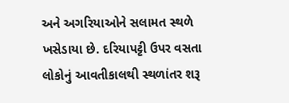અને અગરિયાઓને સલામત સ્થળે ખસેડાયા છે. દરિયાપટ્ટી ઉપર વસતા લોકોનું આવતીકાલથી સ્થળાંતર શરૂ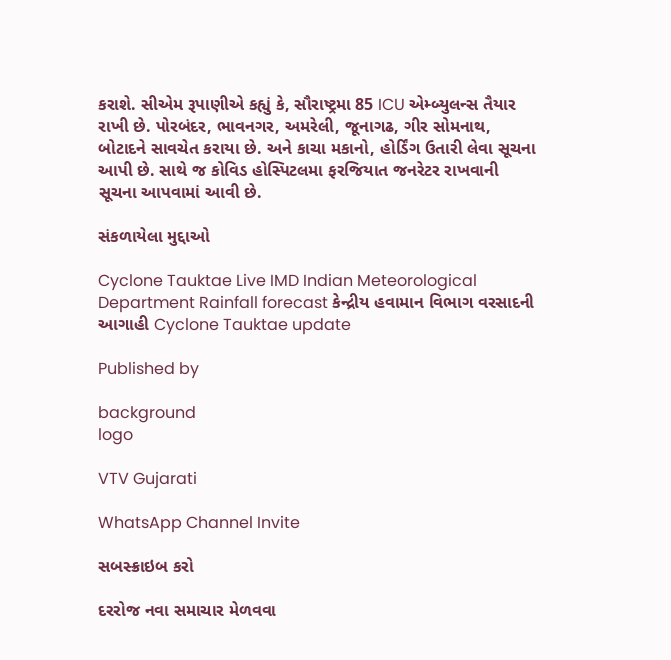કરાશે. સીએમ રૂપાણીએ કહ્યું કે, સૌરાષ્ટ્રમા 85 ICU એમ્બ્યુલન્સ તૈયાર રાખી છે. પોરબંદર, ભાવનગર, અમરેલી, જૂનાગઢ, ગીર સોમનાથ, બોટાદને સાવચેત કરાયા છે. અને કાચા મકાનો, હોર્ડિંગ ઉતારી લેવા સૂચના આપી છે. સાથે જ કોવિડ હોસ્પિટલમા ફરજિયાત જનરેટર રાખવાની સૂચના આપવામાં આવી છે.

સંકળાયેલા મુદ્દાઓ

Cyclone Tauktae Live IMD Indian Meteorological Department Rainfall forecast કેન્દ્રીય હવામાન વિભાગ વરસાદની આગાહી Cyclone Tauktae update

Published by

background
logo

VTV Gujarati

WhatsApp Channel Invite

સબસ્ક્રાઇબ કરો

દરરોજ નવા સમાચાર મેળવવા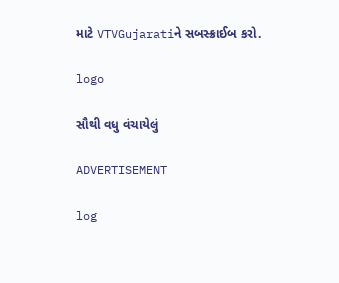માટે VTVGujaratiને સબસ્ક્રાઈબ કરો.

logo

સૌથી વધુ વંચાયેલું

ADVERTISEMENT

log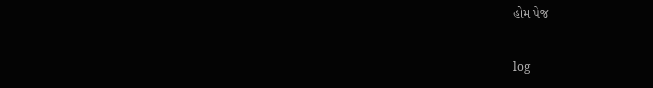હોમ પેજ

log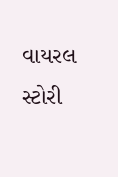વાયરલ સ્ટોરી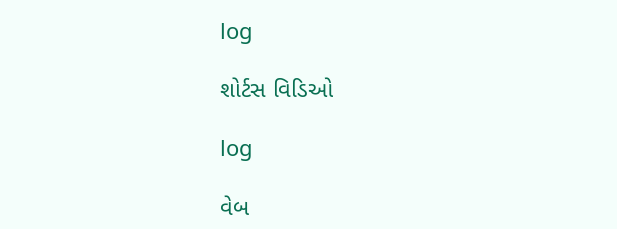log

શોર્ટસ વિડિઓ

log

વેબ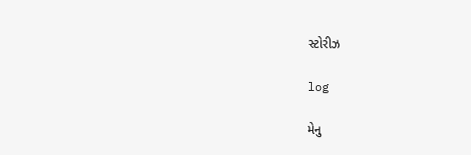સ્ટોરીઝ

log

મેનુ